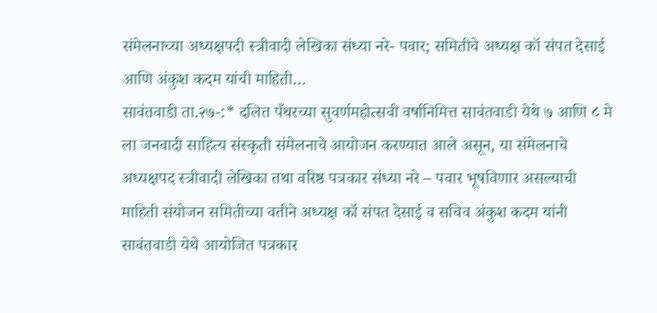संमेलनाच्या अध्यक्षपदी स्त्रीवादी लेखिका संध्या नरे- पवार; समितीचे अध्यक्ष कॉ संपत देसाई आणि अंकुश कदम यांची माहिती…
सावंतवाडी ता.२७-:* दलित पँथरच्या सुवर्णमहोत्सवी वर्षानिमित्त सावंतवाडी येथे ७ आणि ८ मे ला जनवादी साहित्य संस्कृती संमेलनाचे आयोजन करण्यात आले असून, या संमेलनाचे अध्यक्षपद स्त्रीवादी लेखिका तथा वरिष्ठ पत्रकार संध्या नरे – पवार भूषविणार असल्याची माहिती संयोजन समितीच्या वतीने अध्यक्ष कॉ संपत देसाई व सचिव अंकुश कदम यांनी सावंतवाडी येथे आयोजित पत्रकार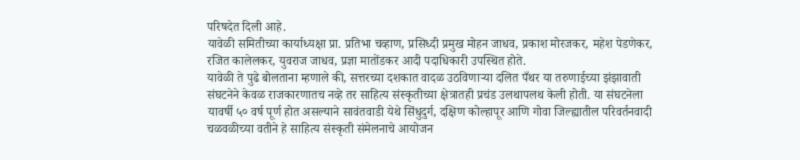परिषदेत दिली आहे.
यावेळी समितीच्या कार्याध्यक्षा प्रा. प्रतिभा चव्हाण, प्रसिध्दी प्रमुख मोहन जाधव, प्रकाश मोरजकर, महेश पेडणेकर, रजित कालेलकर, युवराज जाधव, प्रज्ञा मातोंडकर आदी पदाधिकारी उपस्थित होते.
यावेळी ते पुढे बोलताना म्हणाले की, सत्तरच्या दशकात वादळ उठविणाऱ्या दलित पँथर या तरुणाईच्या झंझावाती संघटनेने केवळ राजकारणातच नव्हे तर साहित्य संस्कृतीच्या क्षेत्रातही प्रचंड उलथापलथ केली होती. या संघटनेला यावर्षी ५० वर्ष पूर्ण होत असल्याने सावंतवाडी येथे सिंधुदुर्ग, दक्षिण कोल्हापूर आणि गोवा जिल्ह्यातील परिवर्तनवादी चळवळीच्या वतीने हे साहित्य संस्कृती संमेलनाचे आयोजन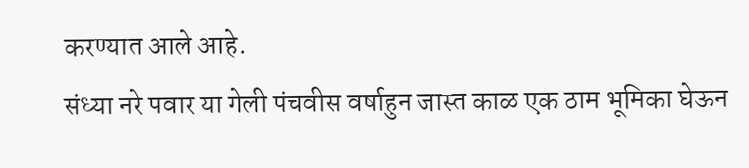करण्यात आले आहे.
संध्या नरे पवार या गेली पंचवीस वर्षाहुन जास्त काळ एक ठाम भूमिका घेऊन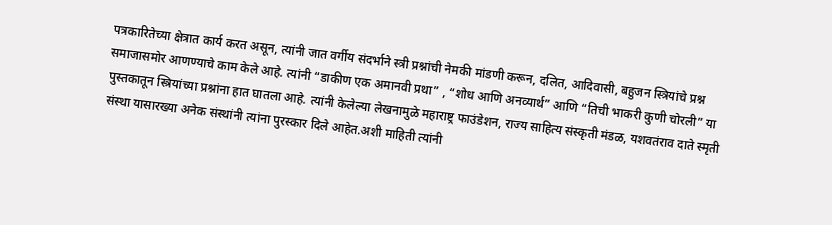पत्रकारितेच्या क्षेत्रात कार्य करत असून, त्यांनी जात वर्गीय संदर्भाने स्त्री प्रश्नांची नेमकी मांडणी करून, दलित, आदिवासी, बहुजन स्त्रियांचे प्रश्न समाजासमोर आणण्याचे काम केले आहे. त्यांनी “डाकीण एक अमानवी प्रथा” , “शोध आणि अनव्यार्थ” आणि “तिची भाकरी कुणी चोरली” या पुस्तकातून स्त्रियांच्या प्रश्नांना हात घातला आहे. त्यांनी केलेल्या लेखनामुळे महाराष्ट्र फाउंडेशन, राज्य साहित्य संस्कृती मंडळ, यशवतंराव दाते स्मृती संस्था यासारख्या अनेक संस्थांनी त्यांना पुरस्कार दिले आहेत.अशी माहिती त्यांनी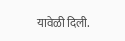यावेळी दिली.